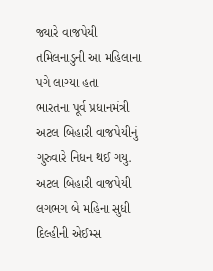જ્યારે વાજપેયી તમિલનાડુની આ મહિલાના પગે લાગ્યા હતા
ભારતના પૂર્વ પ્રધાનમંત્રી અટલ બિહારી વાજપેયીનું ગુરુવારે નિધન થઈ ગયુ. અટલ બિહારી વાજપેયી લગભગ બે મહિના સુધી દિલ્હીની એઈમ્સ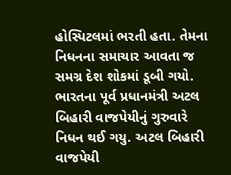હોસ્પિટલમાં ભરતી હતા. તેમના નિધનના સમાચાર આવતા જ સમગ્ર દેશ શોકમાં ડૂબી ગયો.
ભારતના પૂર્વ પ્રધાનમંત્રી અટલ બિહારી વાજપેયીનું ગુરુવારે નિધન થઈ ગયુ. અટલ બિહારી વાજપેયી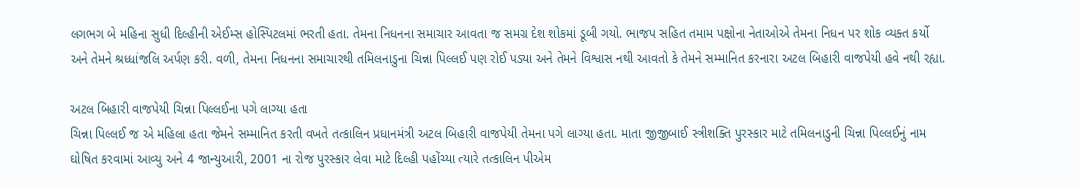લગભગ બે મહિના સુધી દિલ્હીની એઈમ્સ હોસ્પિટલમાં ભરતી હતા. તેમના નિધનના સમાચાર આવતા જ સમગ્ર દેશ શોકમાં ડૂબી ગયો. ભાજપ સહિત તમામ પક્ષોના નેતાઓએ તેમના નિધન પર શોક વ્યક્ત કર્યો અને તેમને શ્રધ્ધાંજલિ અર્પણ કરી. વળી, તેમના નિધનના સમાચારથી તમિલનાડુના ચિન્ના પિલ્લઈ પણ રોઈ પડ્યા અને તેમને વિશ્વાસ નથી આવતો કે તેમને સમ્માનિત કરનારા અટલ બિહારી વાજપેયી હવે નથી રહ્યા.

અટલ બિહારી વાજપેયી ચિન્ના પિલ્લઈના પગે લાગ્યા હતા
ચિન્ના પિલ્લઈ જ એ મહિલા હતા જેમને સમ્માનિત કરતી વખતે તત્કાલિન પ્રધાનમંત્રી અટલ બિહારી વાજપેયી તેમના પગે લાગ્યા હતા. માતા જીજીબાઈ સ્ત્રીશક્તિ પુરસ્કાર માટે તમિલનાડુની ચિન્ના પિલ્લઈનું નામ ઘોષિત કરવામાં આવ્યુ અને 4 જાન્યુઆરી, 2001 ના રોજ પુરસ્કાર લેવા માટે દિલ્હી પહોંચ્યા ત્યારે તત્કાલિન પીએમ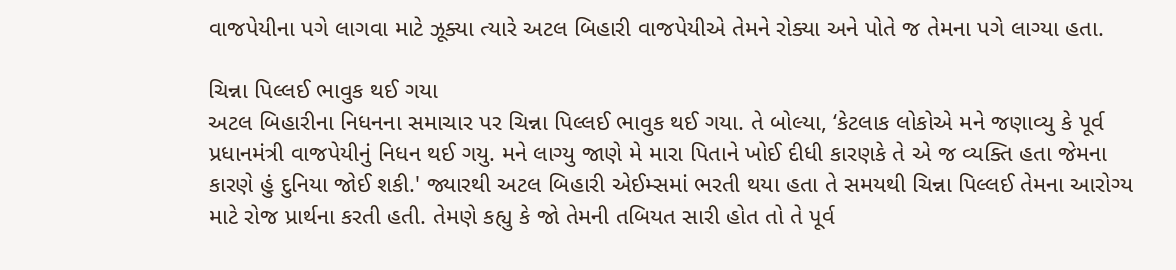વાજપેયીના પગે લાગવા માટે ઝૂક્યા ત્યારે અટલ બિહારી વાજપેયીએ તેમને રોક્યા અને પોતે જ તેમના પગે લાગ્યા હતા.

ચિન્ના પિલ્લઈ ભાવુક થઈ ગયા
અટલ બિહારીના નિધનના સમાચાર પર ચિન્ના પિલ્લઈ ભાવુક થઈ ગયા. તે બોલ્યા, ‘કેટલાક લોકોએ મને જણાવ્યુ કે પૂર્વ પ્રધાનમંત્રી વાજપેયીનું નિધન થઈ ગયુ. મને લાગ્યુ જાણે મે મારા પિતાને ખોઈ દીધી કારણકે તે એ જ વ્યક્તિ હતા જેમના કારણે હું દુનિયા જોઈ શકી.' જ્યારથી અટલ બિહારી એઈમ્સમાં ભરતી થયા હતા તે સમયથી ચિન્ના પિલ્લઈ તેમના આરોગ્ય માટે રોજ પ્રાર્થના કરતી હતી. તેમણે કહ્યુ કે જો તેમની તબિયત સારી હોત તો તે પૂર્વ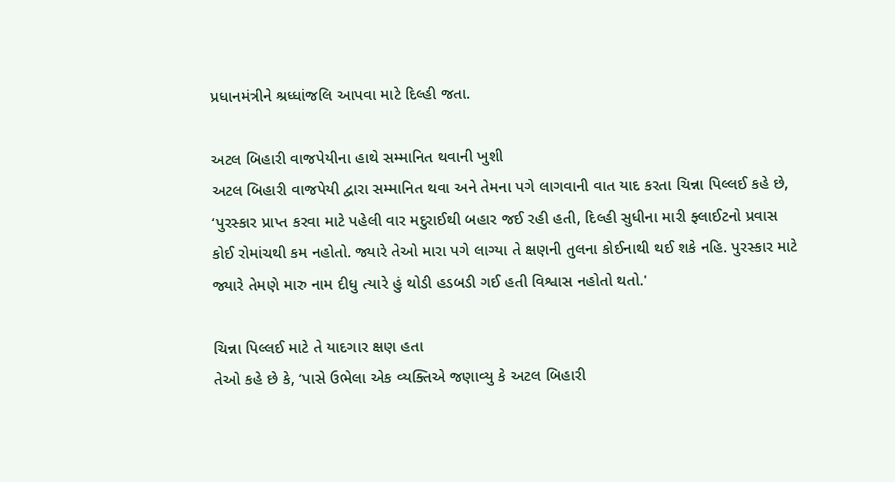પ્રધાનમંત્રીને શ્રધ્ધાંજલિ આપવા માટે દિલ્હી જતા.

અટલ બિહારી વાજપેયીના હાથે સમ્માનિત થવાની ખુશી
અટલ બિહારી વાજપેયી દ્વારા સમ્માનિત થવા અને તેમના પગે લાગવાની વાત યાદ કરતા ચિન્ના પિલ્લઈ કહે છે, ‘પુરસ્કાર પ્રાપ્ત કરવા માટે પહેલી વાર મદુરાઈથી બહાર જઈ રહી હતી, દિલ્હી સુધીના મારી ફ્લાઈટનો પ્રવાસ કોઈ રોમાંચથી કમ નહોતો. જ્યારે તેઓ મારા પગે લાગ્યા તે ક્ષણની તુલના કોઈનાથી થઈ શકે નહિ. પુરસ્કાર માટે જ્યારે તેમણે મારુ નામ દીધુ ત્યારે હું થોડી હડબડી ગઈ હતી વિશ્વાસ નહોતો થતો.'

ચિન્ના પિલ્લઈ માટે તે યાદગાર ક્ષણ હતા
તેઓ કહે છે કે, ‘પાસે ઉભેલા એક વ્યક્તિએ જણાવ્યુ કે અટલ બિહારી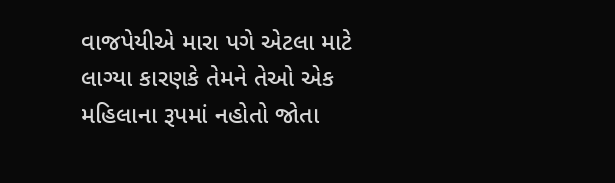વાજપેયીએ મારા પગે એટલા માટે લાગ્યા કારણકે તેમને તેઓ એક મહિલાના રૂપમાં નહોતો જોતા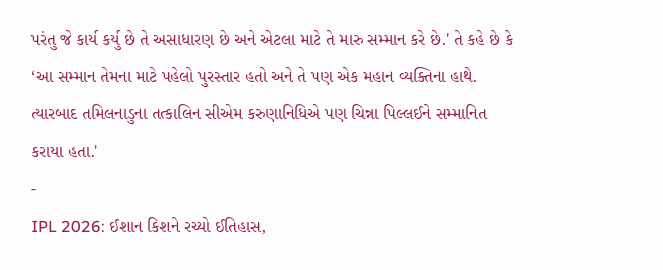પરંતુ જે કાર્ય કર્યુ છે તે અસાધારણ છે અને એટલા માટે તે મારુ સમ્માન કરે છે.' તે કહે છે કે ‘આ સમ્માન તેમના માટે પહેલો પુરસ્તાર હતો અને તે પણ એક મહાન વ્યક્તિના હાથે. ત્યારબાદ તમિલનાડુના તત્કાલિન સીએમ કરુણાનિધિએ પણ ચિન્ના પિલ્લઈને સમ્માનિત કરાયા હતા.'
-
IPL 2026: ઈશાન કિશને રચ્યો ઈતિહાસ,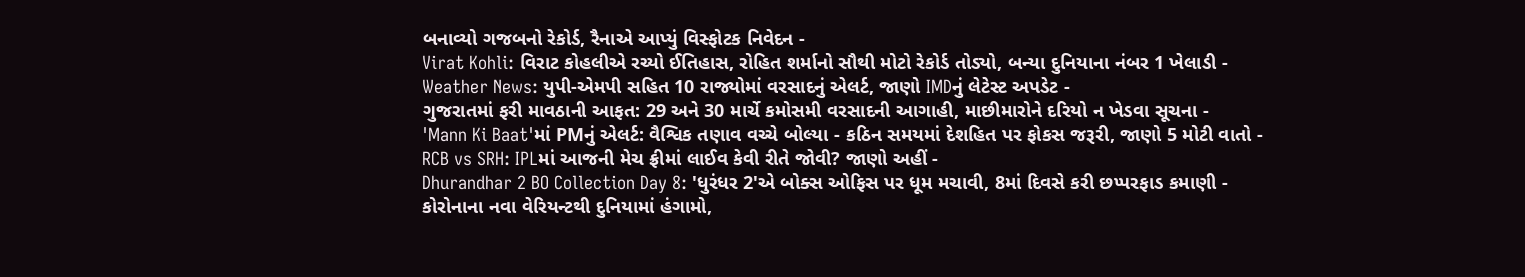બનાવ્યો ગજબનો રેકોર્ડ, રૈનાએ આપ્યું વિસ્ફોટક નિવેદન -
Virat Kohli: વિરાટ કોહલીએ રચ્યો ઈતિહાસ, રોહિત શર્માનો સૌથી મોટો રેકોર્ડ તોડ્યો, બન્યા દુનિયાના નંબર 1 ખેલાડી -
Weather News: યુપી-એમપી સહિત 10 રાજ્યોમાં વરસાદનું એલર્ટ, જાણો IMDનું લેટેસ્ટ અપડેટ -
ગુજરાતમાં ફરી માવઠાની આફત: 29 અને 30 માર્ચે કમોસમી વરસાદની આગાહી, માછીમારોને દરિયો ન ખેડવા સૂચના -
'Mann Ki Baat'માં PMનું એલર્ટ: વૈશ્વિક તણાવ વચ્ચે બોલ્યા - કઠિન સમયમાં દેશહિત પર ફોકસ જરૂરી, જાણો 5 મોટી વાતો -
RCB vs SRH: IPLમાં આજની મેચ ફ્રીમાં લાઈવ કેવી રીતે જોવી? જાણો અહીં -
Dhurandhar 2 BO Collection Day 8: 'ધુરંધર 2'એ બોક્સ ઓફિસ પર ધૂમ મચાવી, 8માં દિવસે કરી છપ્પરફાડ કમાણી -
કોરોનાના નવા વેરિયન્ટથી દુનિયામાં હંગામો,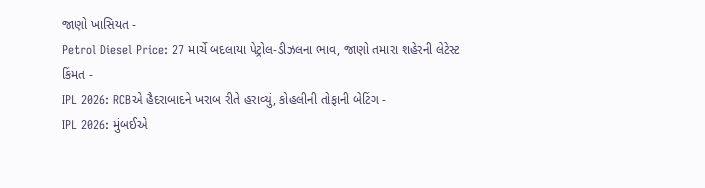જાણો ખાસિયત -
Petrol Diesel Price: 27 માર્ચે બદલાયા પેટ્રોલ-ડીઝલના ભાવ, જાણો તમારા શહેરની લેટેસ્ટ કિંમત -
IPL 2026: RCBએ હૈદરાબાદને ખરાબ રીતે હરાવ્યું, કોહલીની તોફાની બેટિંગ -
IPL 2026: મુંબઈએ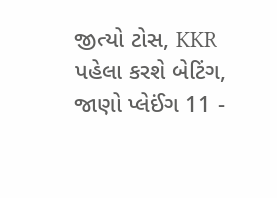જીત્યો ટોસ, KKR પહેલા કરશે બેટિંગ, જાણો પ્લેઈંગ 11 -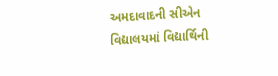અમદાવાદની સીએન વિદ્યાલયમાં વિદ્યાર્થિની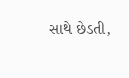સાથે છેડતી,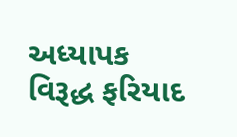અધ્યાપક વિરૂદ્ધ ફરિયાદ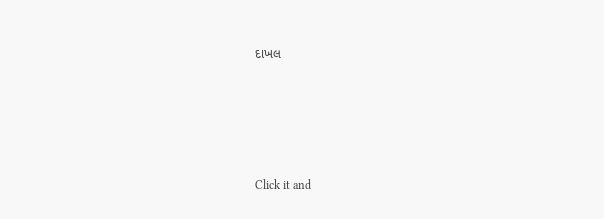દાખલ









Click it and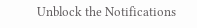Unblock the Notifications